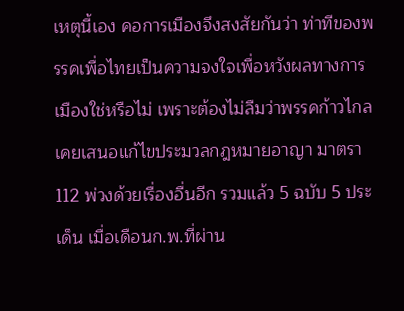เหตุนี้เอง คอการเมืองจึงสงสัยกันว่า ท่าทีของพรรคเพื่อไทยเป็นความจงใจเพื่อหวังผลทางการเมืองใช่หรือไม่ เพราะต้องไม่ลืมว่าพรรคก้าวไกล เคยเสนอแก้ไขประมวลกฎหมายอาญา มาตรา 112 พ่วงด้วยเรื่องอื่นอีก รวมแล้ว 5 ฉบับ 5 ประเด็น เมื่อเดือนก.พ.ที่ผ่าน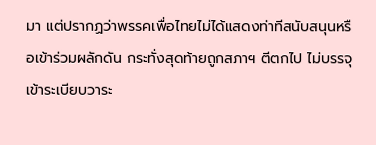มา แต่ปรากฏว่าพรรคเพื่อไทยไม่ได้แสดงท่าทีสนับสนุนหรือเข้าร่วมผลักดัน กระทั่งสุดท้ายถูกสภาฯ ตีตกไป ไม่บรรจุเข้าระเบียบวาระ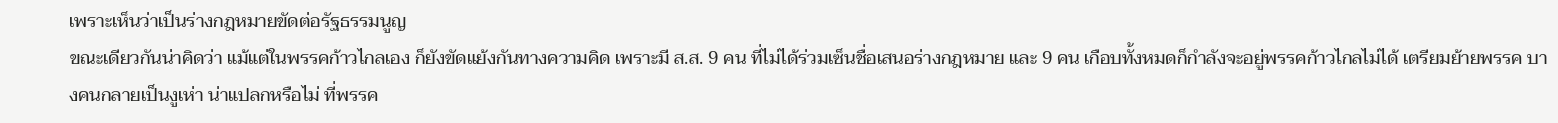เพราะเห็นว่าเป็นร่างกฎหมายขัดต่อรัฐธรรมนูญ
ขณะเดียวกันน่าคิดว่า แม้แต่ในพรรคก้าวไกลเอง ก็ยังขัดแย้งกันทางความคิด เพราะมี ส.ส. 9 คน ที่ไม่ได้ร่วมเซ็นชื่อเสนอร่างกฎหมาย และ 9 คน เกือบทั้งหมดก็กำลังจะอยู่พรรคก้าวไกลไม่ได้ เตรียมย้ายพรรค บางคนกลายเป็นงูเห่า น่าแปลกหรือไม่ ที่พรรค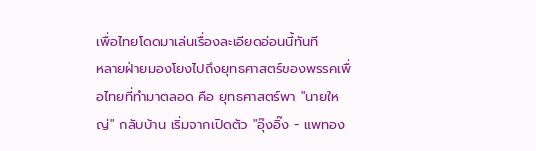เพื่อไทยโดดมาเล่นเรื่องละเอียดอ่อนนี้ทันที
หลายฝ่ายมองโยงไปถึงยุทธศาสตร์ของพรรคเพื่อไทยที่ทำมาตลอด คือ ยุทธศาสตร์พา "นายใหญ่" กลับบ้าน เริ่มจากเปิดตัว "อุ๊งอิ๊ง - แพทอง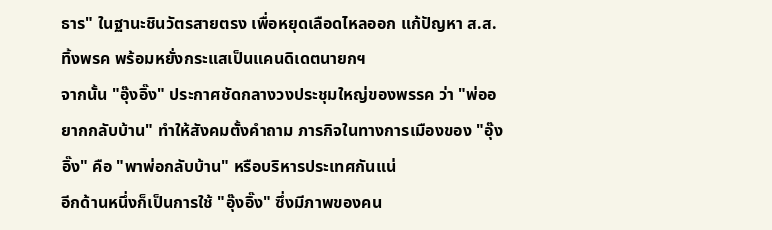ธาร" ในฐานะชินวัตรสายตรง เพื่อหยุดเลือดไหลออก แก้ปัญหา ส.ส.ทิ้งพรค พร้อมหยั่งกระแสเป็นแคนดิเดตนายกฯ
จากนั้น "อุ๊งอิ๊ง" ประกาศชัดกลางวงประชุมใหญ่ของพรรค ว่า "พ่ออยากกลับบ้าน" ทำให้สังคมตั้งคำถาม ภารกิจในทางการเมืองของ "อุ๊งอิ๊ง" คือ "พาพ่อกลับบ้าน" หรือบริหารประเทศกันแน่
อีกด้านหนึ่งก็เป็นการใช้ "อุ๊งอิ๊ง" ซึ่งมีภาพของคน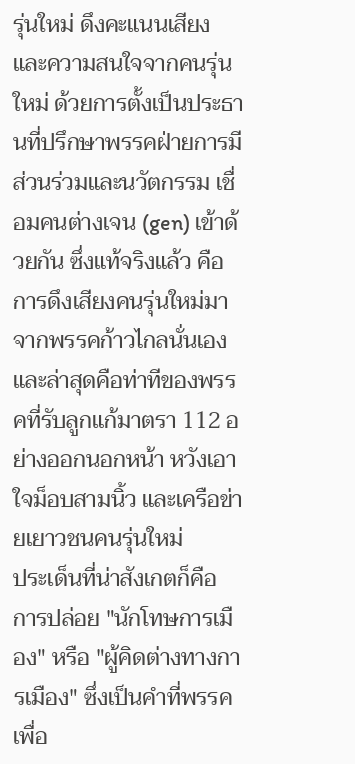รุ่นใหม่ ดึงคะแนนเสียงและความสนใจจากคนรุ่นใหม่ ด้วยการตั้งเป็นประธานที่ปรึกษาพรรคฝ่ายการมีส่วนร่วมและนวัตกรรม เชื่อมคนต่างเจน (gen) เข้าด้วยกัน ซึ่งแท้จริงแล้ว คือ การดึงเสียงคนรุ่นใหม่มาจากพรรคก้าวไกลนั่นเอง และล่าสุดคือท่าทีของพรรคที่รับลูกแก้มาตรา 112 อย่างออกนอกหน้า หวังเอาใจม็อบสามนิ้ว และเครือข่ายเยาวชนคนรุ่นใหม่
ประเด็นที่น่าสังเกตก็คือ การปล่อย "นักโทษการเมือง" หรือ "ผู้คิดต่างทางการเมือง" ซึ่งเป็นคำที่พรรคเพื่อ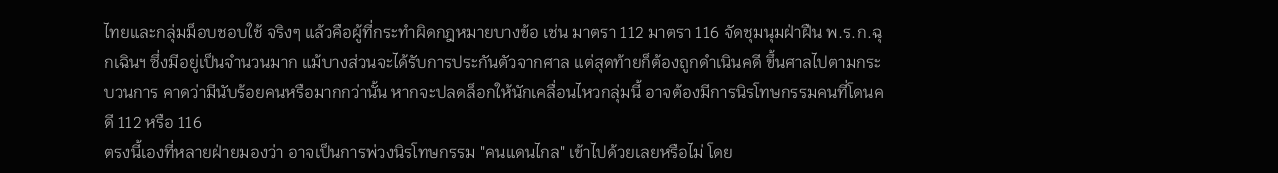ไทยและกลุ่มม็อบชอบใช้ จริงๆ แล้วคือผู้ที่กระทำผิดกฎหมายบางข้อ เช่น มาตรา 112 มาตรา 116 จัดชุมนุมฝ่าฝืน พ.ร.ก.ฉุกเฉินฯ ซึ่งมีอยู่เป็นจำนวนมาก แม้บางส่วนจะได้รับการประกันตัวจากศาล แต่สุดท้ายก็ต้องถูกดำเนินคดี ขึ้นศาลไปตามกระบวนการ คาดว่ามีนับร้อยคนหรือมากกว่านั้น หากจะปลดล็อกให้นักเคลื่อนไหวกลุ่มนี้ อาจต้องมีการนิรโทษกรรมคนที่โดนคดี 112 หรือ 116
ตรงนี้เองที่หลายฝ่ายมองว่า อาจเป็นการพ่วงนิรโทษกรรม "คนแดนไกล" เข้าไปด้วยเลยหรือไม่ โดย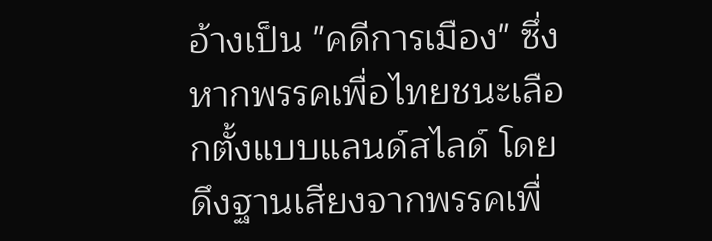อ้างเป็น "คดีการเมือง" ซึ่งหากพรรคเพื่อไทยชนะเลือกตั้งแบบแลนด์สไลด์ โดยดึงฐานเสียงจากพรรคเพื่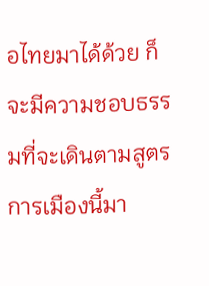อไทยมาได้ด้วย ก็จะมีความชอบธรรมที่จะเดินตามสูตรการเมืองนี้มา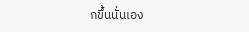กขึ้นนั่นเอง